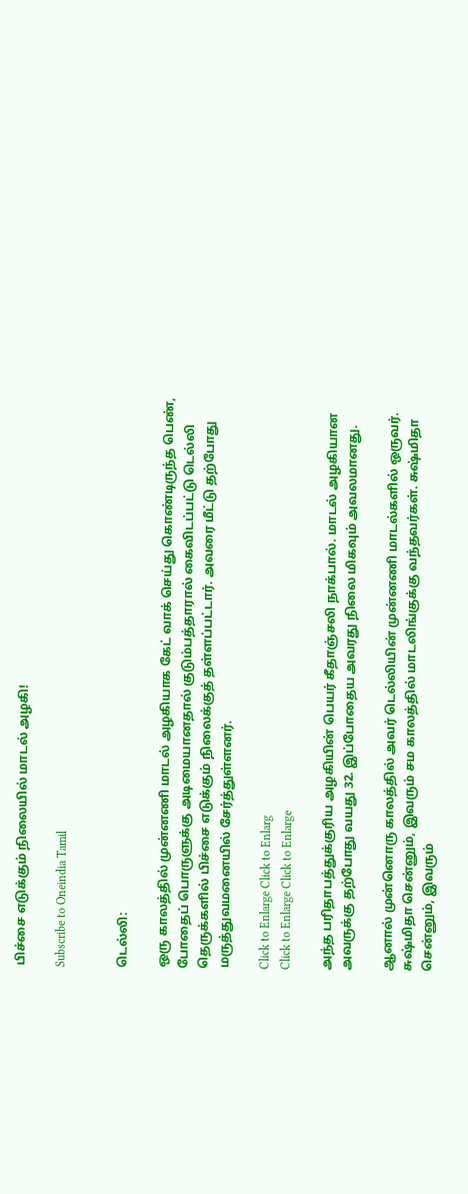பிச்சை எடுக்கும் நிலையில் மாடல் அழகி!

Subscribe to Oneindia Tamil


டெல்லி:

ஒரு காலத்தில் முன்னணி மாடல் அழகியாக கேட் வாக் செய்து கொண்டிருந்த பெண், போதைப் பொருளுக்கு அடிமையானதால் குடும்பத்தாரால் கைவிடப்பட்டு டெல்லி தெருக்களில் பிச்சை எடுக்கும் நிலைக்குத் தள்ளப்பட்டார். அவரை மீட்டு தற்போது மருத்துவமனையில் சேர்த்துள்ளனர்.

Click to Enlarge Click to Enlarg
Click to Enlarge Click to Enlarge

அந்த பரிதாபத்துக்குரிய அழகியின் பெயர் கீதாஞ்சலி நாக்பால். மாடல் அழகியான அவருக்கு தற்போது வயது 32. இப்போதைய அவரது நிலை மிகவும் அவலமானது.

ஆனால் முன்னொரு காலத்தில் அவர் டெல்லியின் முன்னணி மாடல்களில் ஒருவர். சுஷ்மிதா சென்னும், இவரும் சம காலத்தில் மாடலிங்குக்கு வந்தவர்கள். சுஷ்மிதா சென்னும், இவரும்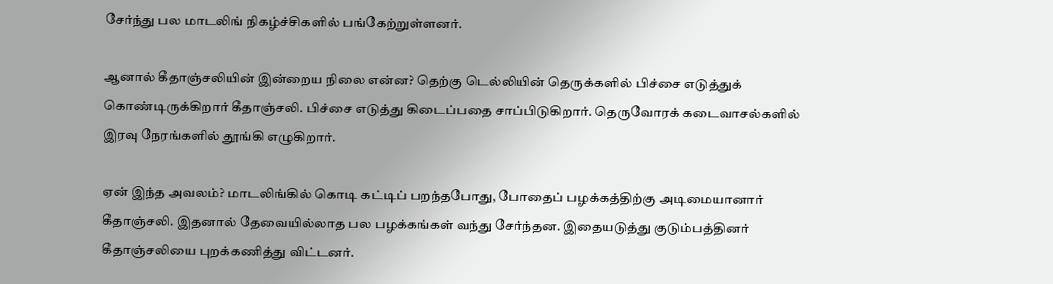சேர்ந்து பல மாடலிங் நிகழ்ச்சிகளில் பங்கேற்றுள்ளனர்.

ஆனால் கீதாஞ்சலியின் இன்றைய நிலை என்ன? தெற்கு டெல்லியின் தெருக்களில் பிச்சை எடுத்துக் கொண்டிருக்கிறார் கீதாஞ்சலி. பிச்சை எடுத்து கிடைப்பதை சாப்பிடுகிறார். தெருவோரக் கடைவாசல்களில் இரவு நேரங்களில் தூங்கி எழுகிறார்.

ஏன் இந்த அவலம்? மாடலிங்கில் கொடி கட்டிப் பறந்தபோது, போதைப் பழக்கத்திற்கு அடிமையானார் கீதாஞ்சலி. இதனால் தேவையில்லாத பல பழக்கங்கள் வந்து சேர்ந்தன. இதையடுத்து குடும்பத்தினர் கீதாஞ்சலியை புறக்கணித்து விட்டனர்.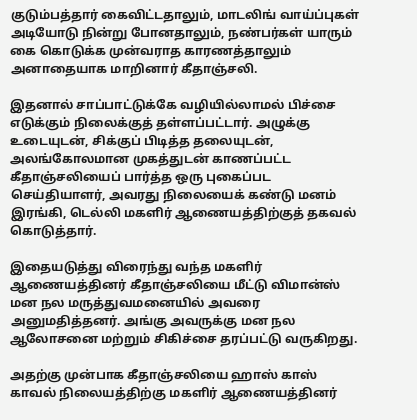குடும்பத்தார் கைவிட்டதாலும், மாடலிங் வாய்ப்புகள் அடியோடு நின்று போனதாலும், நண்பர்கள் யாரும் கை கொடுக்க முன்வராத காரணத்தாலும் அனாதையாக மாறினார் கீதாஞ்சலி.

இதனால் சாப்பாட்டுக்கே வழியில்லாமல் பிச்சை எடுக்கும் நிலைக்குத் தள்ளப்பட்டார். அழுக்கு உடையுடன், சிக்குப் பிடித்த தலையுடன், அலங்கோலமான முகத்துடன் காணப்பட்ட கீதாஞ்சலியைப் பார்த்த ஒரு புகைப்பட செய்தியாளர், அவரது நிலையைக் கண்டு மனம் இரங்கி, டெல்லி மகளிர் ஆணையத்திற்குத் தகவல் கொடுத்தார்.

இதையடுத்து விரைந்து வந்த மகளிர் ஆணையத்தினர் கீதாஞ்சலியை மீட்டு விமான்ஸ் மன நல மருத்துவமனையில் அவரை அனுமதித்தனர். அங்கு அவருக்கு மன நல ஆலோசனை மற்றும் சிகிச்சை தரப்பட்டு வருகிறது.

அதற்கு முன்பாக கீதாஞ்சலியை ஹாஸ் காஸ் காவல் நிலையத்திற்கு மகளிர் ஆணையத்தினர்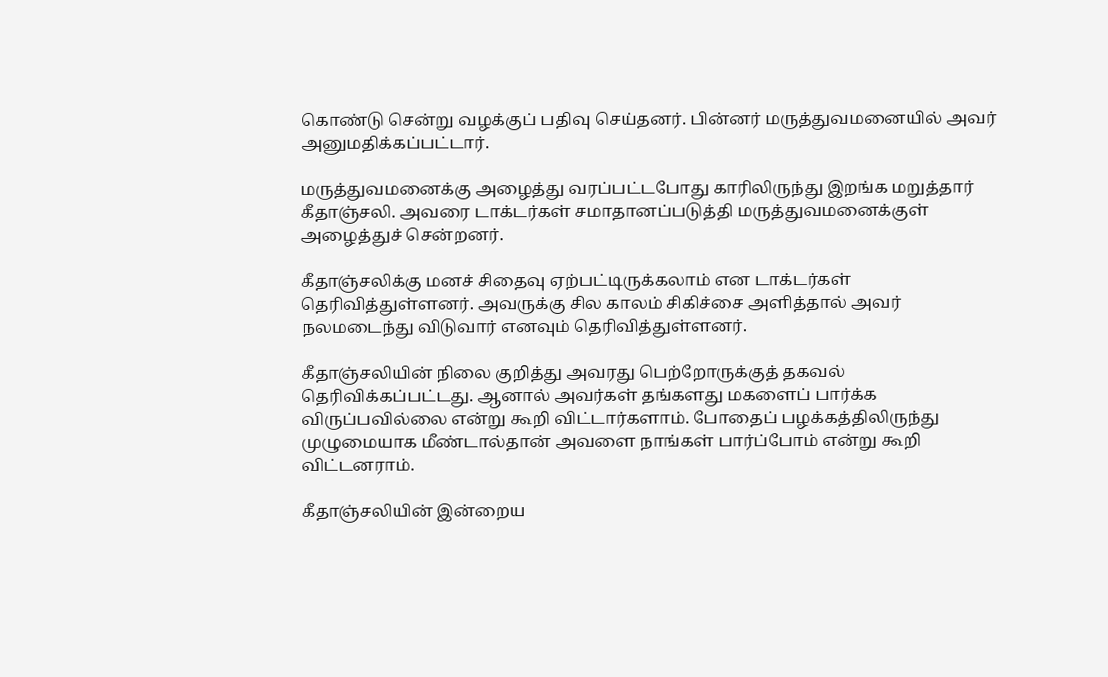கொண்டு சென்று வழக்குப் பதிவு செய்தனர். பின்னர் மருத்துவமனையில் அவர் அனுமதிக்கப்பட்டார்.

மருத்துவமனைக்கு அழைத்து வரப்பட்டபோது காரிலிருந்து இறங்க மறுத்தார் கீதாஞ்சலி. அவரை டாக்டர்கள் சமாதானப்படுத்தி மருத்துவமனைக்குள் அழைத்துச் சென்றனர்.

கீதாஞ்சலிக்கு மனச் சிதைவு ஏற்பட்டிருக்கலாம் என டாக்டர்கள் தெரிவித்துள்ளனர். அவருக்கு சில காலம் சிகிச்சை அளித்தால் அவர் நலமடைந்து விடுவார் எனவும் தெரிவித்துள்ளனர்.

கீதாஞ்சலியின் நிலை குறித்து அவரது பெற்றோருக்குத் தகவல் தெரிவிக்கப்பட்டது. ஆனால் அவர்கள் தங்களது மகளைப் பார்க்க விருப்பவில்லை என்று கூறி விட்டார்களாம். போதைப் பழக்கத்திலிருந்து முழுமையாக மீண்டால்தான் அவளை நாங்கள் பார்ப்போம் என்று கூறி விட்டனராம்.

கீதாஞ்சலியின் இன்றைய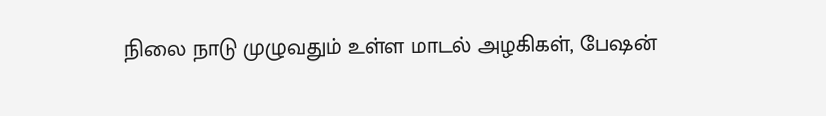நிலை நாடு முழுவதும் உள்ள மாடல் அழகிகள், பேஷன்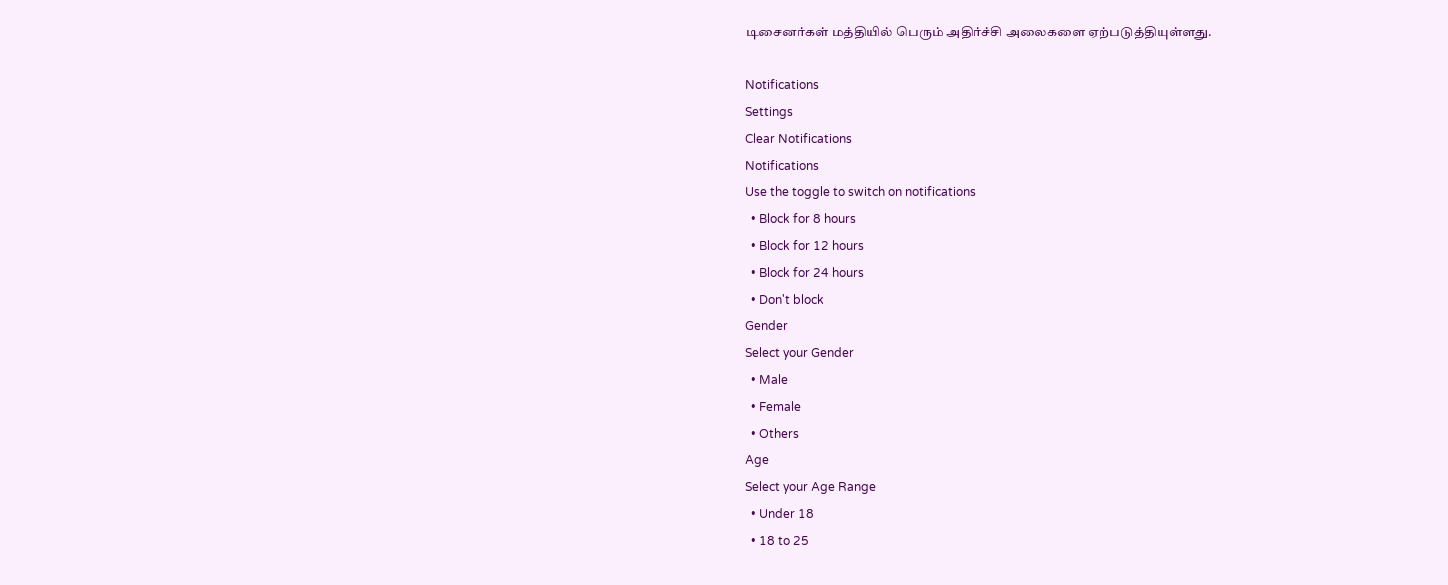டிசைனர்கள் மத்தியில் பெரும் அதிர்ச்சி அலைகளை ஏற்படுத்தியுள்ளது.

Notifications
Settings
Clear Notifications
Notifications
Use the toggle to switch on notifications
  • Block for 8 hours
  • Block for 12 hours
  • Block for 24 hours
  • Don't block
Gender
Select your Gender
  • Male
  • Female
  • Others
Age
Select your Age Range
  • Under 18
  • 18 to 25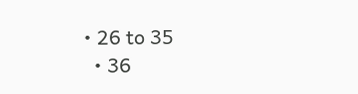• 26 to 35
  • 36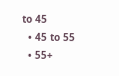to 45
  • 45 to 55
  • 55+